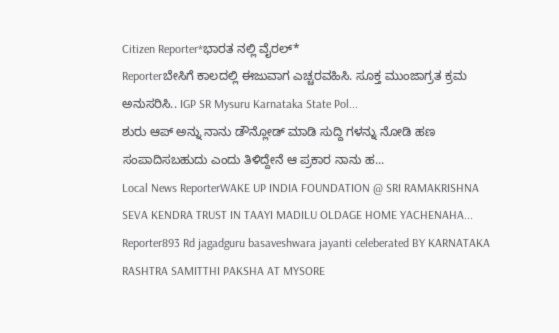Citizen Reporter*ಭಾರತ ನಲ್ಲಿ ವೈರಲ್*
Reporterಬೇಸಿಗೆ ಕಾಲದಲ್ಲಿ ಈಜುವಾಗ ಎಚ್ಚರವಹಿಸಿ. ಸೂಕ್ತ ಮುಂಜಾಗ್ರತ ಕ್ರಮ ಅನುಸರಿಸಿ.. IGP SR Mysuru Karnataka State Pol...
ಶುರು ಆಪ್ ಅನ್ನು ನಾನು ಡೌನ್ಲೋಡ್ ಮಾಡಿ ಸುದ್ದಿ ಗಳನ್ನು ನೋಡಿ ಹಣ ಸಂಪಾದಿಸಬಹುದು ಎಂದು ತಿಳಿದ್ದೇನೆ ಆ ಪ್ರಕಾರ ನಾನು ಹ...
Local News ReporterWAKE UP INDIA FOUNDATION @ SRI RAMAKRISHNA SEVA KENDRA TRUST IN TAAYI MADILU OLDAGE HOME YACHENAHA...
Reporter893 Rd jagadguru basaveshwara jayanti celeberated BY KARNATAKA RASHTRA SAMITTHI PAKSHA AT MYSORE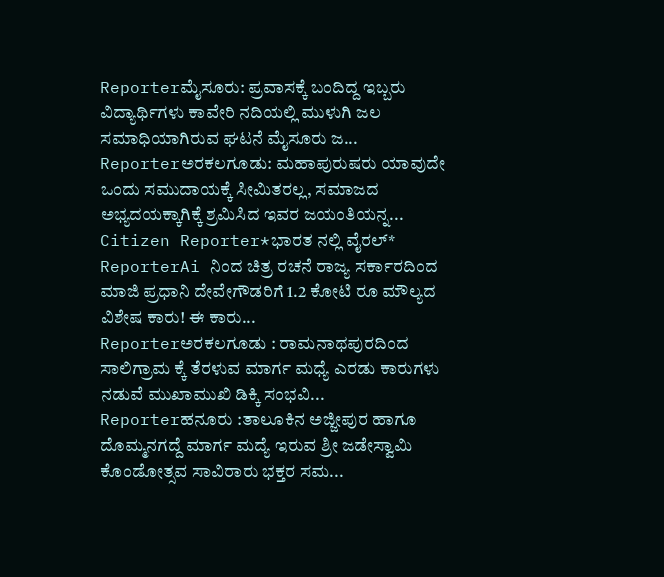Reporterಮೈಸೂರು: ಪ್ರವಾಸಕ್ಕೆ ಬಂದಿದ್ದ ಇಬ್ಬರು ವಿದ್ಯಾರ್ಥಿಗಳು ಕಾವೇರಿ ನದಿಯಲ್ಲಿ ಮುಳುಗಿ ಜಲ ಸಮಾಧಿಯಾಗಿರುವ ಘಟನೆ ಮೈಸೂರು ಜ...
Reporterಅರಕಲಗೂಡು: ಮಹಾಪುರುಷರು ಯಾವುದೇ ಒಂದು ಸಮುದಾಯಕ್ಕೆ ಸೀಮಿತರಲ್ಲ, ಸಮಾಜದ ಅಭ್ಯದಯಕ್ಕಾಗಿಕ್ಕೆ ಶ್ರಮಿಸಿದ ಇವರ ಜಯಂತಿಯನ್ನ...
Citizen Reporter*ಭಾರತ ನಲ್ಲಿ ವೈರಲ್*
ReporterAi ನಿಂದ ಚಿತ್ರ ರಚನೆ ರಾಜ್ಯ ಸರ್ಕಾರದಿಂದ ಮಾಜಿ ಪ್ರಧಾನಿ ದೇವೇಗೌಡರಿಗೆ 1.2 ಕೋಟಿ ರೂ ಮೌಲ್ಯದ ವಿಶೇಷ ಕಾರು! ಈ ಕಾರು...
Reporterಅರಕಲಗೂಡು : ರಾಮನಾಥಪುರದಿಂದ ಸಾಲಿಗ್ರಾಮ ಕ್ಕೆ ತೆರಳುವ ಮಾರ್ಗ ಮಧ್ಯೆ ಎರಡು ಕಾರುಗಳು ನಡುವೆ ಮುಖಾಮುಖಿ ಡಿಕ್ಕಿ ಸಂಭವಿ...
Reporterಹನೂರು :ತಾಲೂಕಿನ ಅಜ್ಜೀಪುರ ಹಾಗೂ ದೊಮ್ಮನಗದ್ದೆ ಮಾರ್ಗ ಮದ್ಯೆ ಇರುವ ಶ್ರೀ ಜಡೇಸ್ವಾಮಿ ಕೊಂಡೋತ್ಸವ ಸಾವಿರಾರು ಭಕ್ತರ ಸಮ...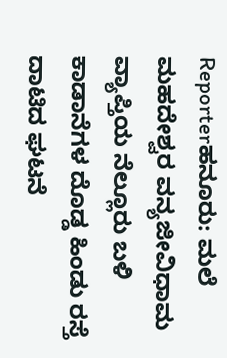Reporterಹನೂರು: ಮಲೆ ಮಹದೇಶ್ವರ ವನ್ಯಜೀವಿಧಾಮ ವ್ಯಾಪ್ತಿಯ ನೆಲ್ಲೂರು ಬಳಿ ಕಾಡಾನೆಗಳ ದೊಡ್ಡ ಹಿಂಡು ರಸ್ತೆ ದಾಟಿದ ಘಟನೆ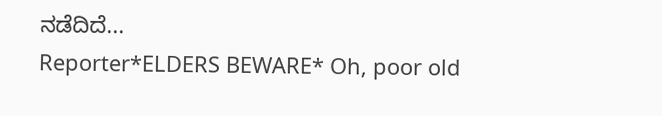ನಡೆದಿದೆ...
Reporter*ELDERS BEWARE* Oh, poor old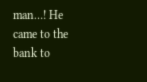man…! He came to the bank to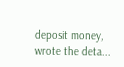deposit money, wrote the deta...